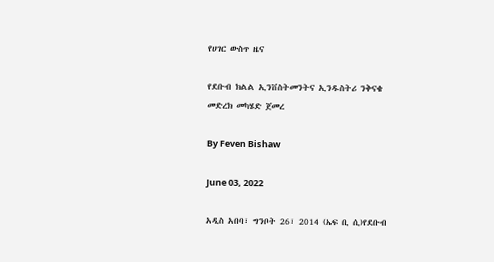የሀገር ውስጥ ዜና

የደቡብ ክልል ኢንቨስትመንትና ኢንዱስትሪ ንቅናቄ መድረክ መካሄድ ጀመረ

By Feven Bishaw

June 03, 2022

አዲስ አበባ፣ ግንቦት 26፣ 2014 (ኤፍ ቢ ሲ)የደቡብ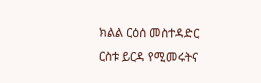ክልል ርዕሰ መስተዳድር ርስቱ ይርዳ የሚመሩትና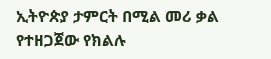ኢትዮጵያ ታምርት በሚል መሪ ቃል የተዘጋጀው የክልሉ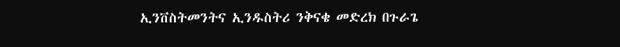ኢንቨስትመንትና ኢንዱስትሪ ንቅናቄ መድረክ በጉራጌ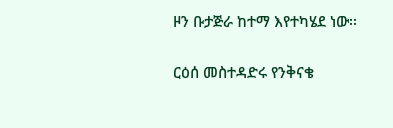ዞን ቡታጅራ ከተማ እየተካሄደ ነው፡፡

ርዕሰ መስተዳድሩ የንቅናቄ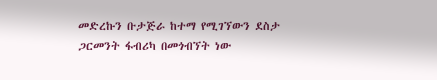መድረኩን ቡታጅራ ከተማ የሚገኘውን ደስታ ጋርመንት ፋብሪካ በመጎብኘት ነው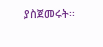ያስጀመሩት፡፡